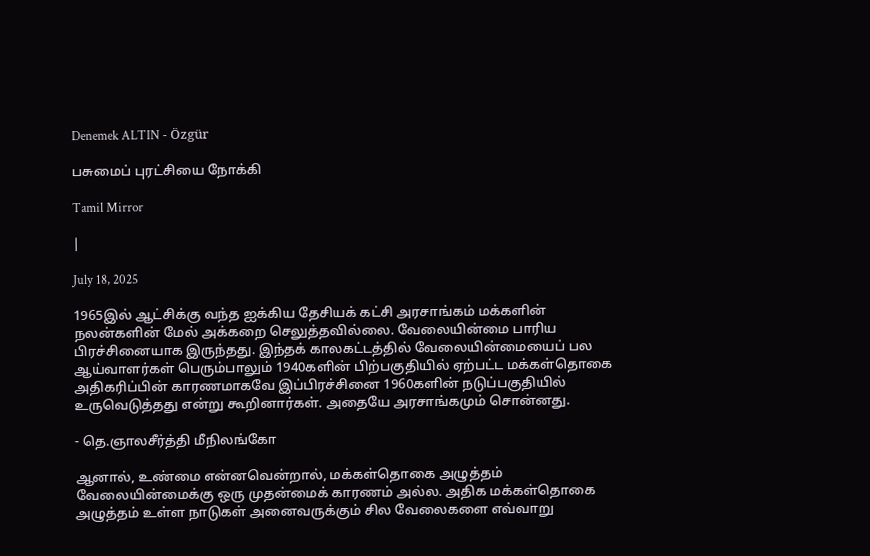Denemek ALTIN - Özgür

பசுமைப் புரட்சியை நோக்கி

Tamil Mirror

|

July 18, 2025

1965இல் ஆட்சிக்கு வந்த ஐக்கிய தேசியக் கட்சி அரசாங்கம் மக்களின் நலன்களின் மேல் அக்கறை செலுத்தவில்லை. வேலையின்மை பாரிய பிரச்சினையாக இருந்தது. இந்தக் காலகட்டத்தில் வேலையின்மையைப் பல ஆய்வாளர்கள் பெரும்பாலும் 1940களின் பிற்பகுதியில் ஏற்பட்ட மக்கள்தொகை அதிகரிப்பின் காரணமாகவே இப்பிரச்சினை 1960களின் நடுப்பகுதியில் உருவெடுத்தது என்று கூறினார்கள். அதையே அரசாங்கமும் சொன்னது.

- தெ.ஞாலசீர்த்தி மீநிலங்கோ

ஆனால், உண்மை என்னவென்றால், மக்கள்தொகை அழுத்தம் வேலையின்மைக்கு ஒரு முதன்மைக் காரணம் அல்ல. அதிக மக்கள்தொகை அழுத்தம் உள்ள நாடுகள் அனைவருக்கும் சில வேலைகளை எவ்வாறு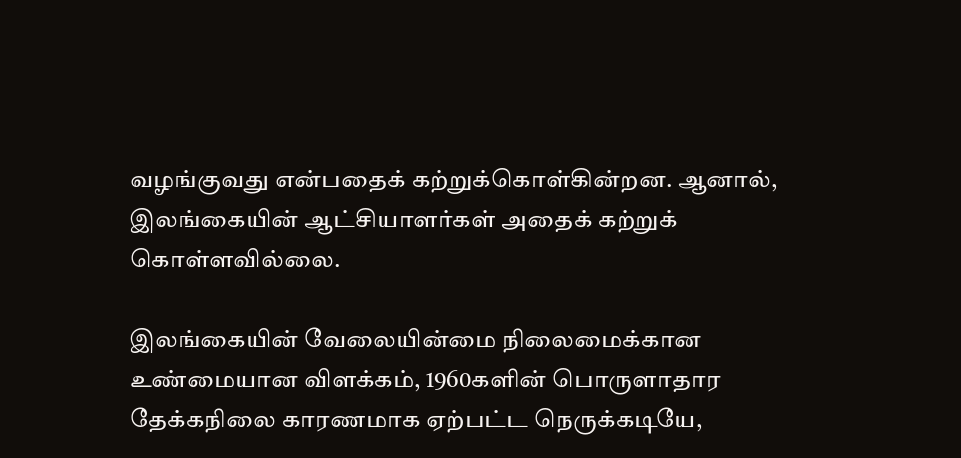வழங்குவது என்பதைக் கற்றுக்கொள்கின்றன. ஆனால், இலங்கையின் ஆட்சியாளர்கள் அதைக் கற்றுக் கொள்ளவில்லை.

இலங்கையின் வேலையின்மை நிலைமைக்கான உண்மையான விளக்கம், 1960களின் பொருளாதார தேக்கநிலை காரணமாக ஏற்பட்ட நெருக்கடியே,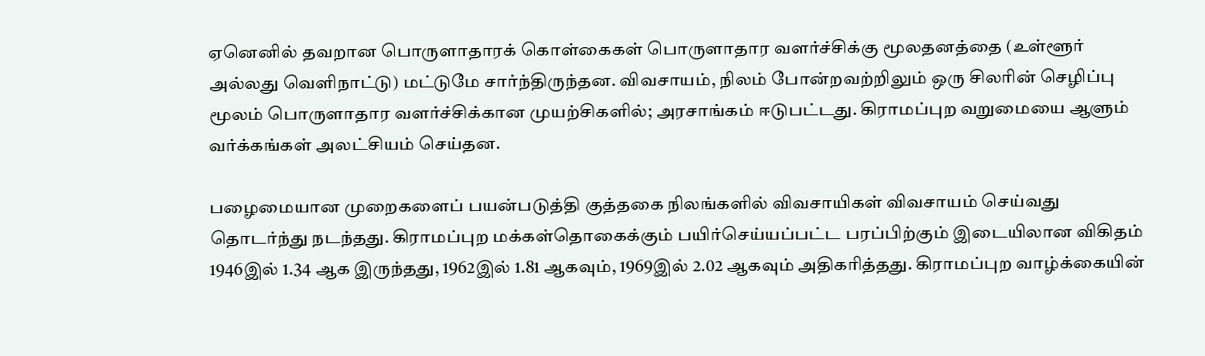ஏனெனில் தவறான பொருளாதாரக் கொள்கைகள் பொருளாதார வளர்ச்சிக்கு மூலதனத்தை (உள்ளூர் அல்லது வெளிநாட்டு) மட்டுமே சார்ந்திருந்தன. விவசாயம், நிலம் போன்றவற்றிலும் ஒரு சிலரின் செழிப்பு மூலம் பொருளாதார வளர்ச்சிக்கான முயற்சிகளில்; அரசாங்கம் ஈடுபட்டது. கிராமப்புற வறுமையை ஆளும் வர்க்கங்கள் அலட்சியம் செய்தன.

பழைமையான முறைகளைப் பயன்படுத்தி குத்தகை நிலங்களில் விவசாயிகள் விவசாயம் செய்வது தொடர்ந்து நடந்தது. கிராமப்புற மக்கள்தொகைக்கும் பயிர்செய்யப்பட்ட பரப்பிற்கும் இடையிலான விகிதம் 1946இல் 1.34 ஆக இருந்தது, 1962இல் 1.81 ஆகவும், 1969இல் 2.02 ஆகவும் அதிகரித்தது. கிராமப்புற வாழ்க்கையின்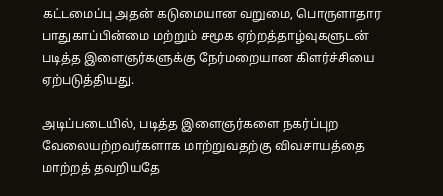கட்டமைப்பு அதன் கடுமையான வறுமை, பொருளாதார பாதுகாப்பின்மை மற்றும் சமூக ஏற்றத்தாழ்வுகளுடன் படித்த இளைஞர்களுக்கு நேர்மறையான கிளர்ச்சியை ஏற்படுத்தியது.

அடிப்படையில், படித்த இளைஞர்களை நகர்ப்புற வேலையற்றவர்களாக மாற்றுவதற்கு விவசாயத்தை மாற்றத் தவறியதே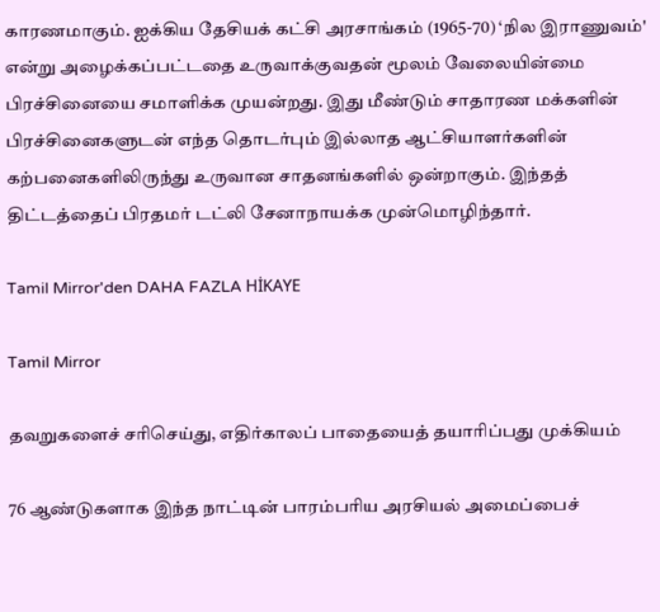காரணமாகும். ஐக்கிய தேசியக் கட்சி அரசாங்கம் (1965-70) ‘நில இராணுவம்' என்று அழைக்கப்பட்டதை உருவாக்குவதன் மூலம் வேலையின்மை பிரச்சினையை சமாளிக்க முயன்றது. இது மீண்டும் சாதாரண மக்களின் பிரச்சினைகளுடன் எந்த தொடர்பும் இல்லாத ஆட்சியாளர்களின் கற்பனைகளிலிருந்து உருவான சாதனங்களில் ஒன்றாகும். இந்தத் திட்டத்தைப் பிரதமர் டட்லி சேனாநாயக்க முன்மொழிந்தார்.

Tamil Mirror'den DAHA FAZLA HİKAYE

Tamil Mirror

தவறுகளைச் சரிசெய்து, எதிர்காலப் பாதையைத் தயாரிப்பது முக்கியம்

76 ஆண்டுகளாக இந்த நாட்டின் பாரம்பரிய அரசியல் அமைப்பைச்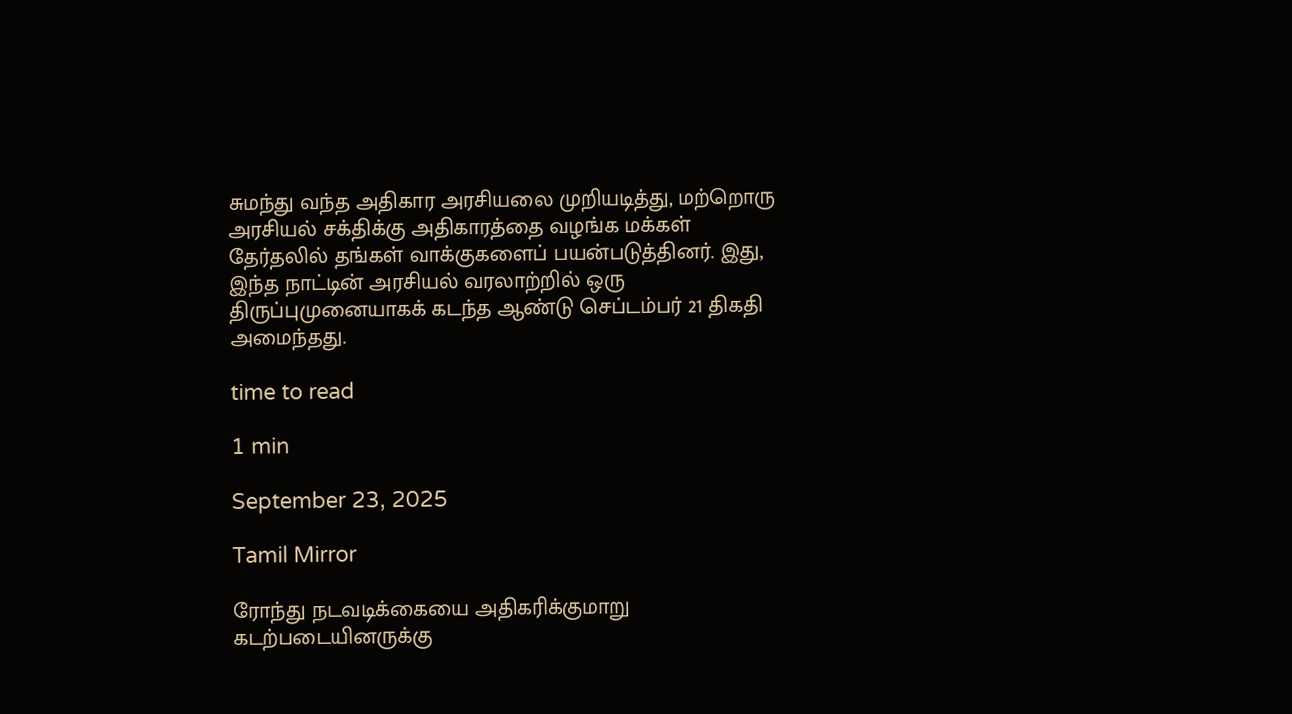சுமந்து வந்த அதிகார அரசியலை முறியடித்து, மற்றொரு அரசியல் சக்திக்கு அதிகாரத்தை வழங்க மக்கள் தேர்தலில் தங்கள் வாக்குகளைப் பயன்படுத்தினர். இது, இந்த நாட்டின் அரசியல் வரலாற்றில் ஒரு திருப்புமுனையாகக் கடந்த ஆண்டு செப்டம்பர் 21 திகதி அமைந்தது.

time to read

1 min

September 23, 2025

Tamil Mirror

ரோந்து நடவடிக்கையை அதிகரிக்குமாறு கடற்படையினருக்கு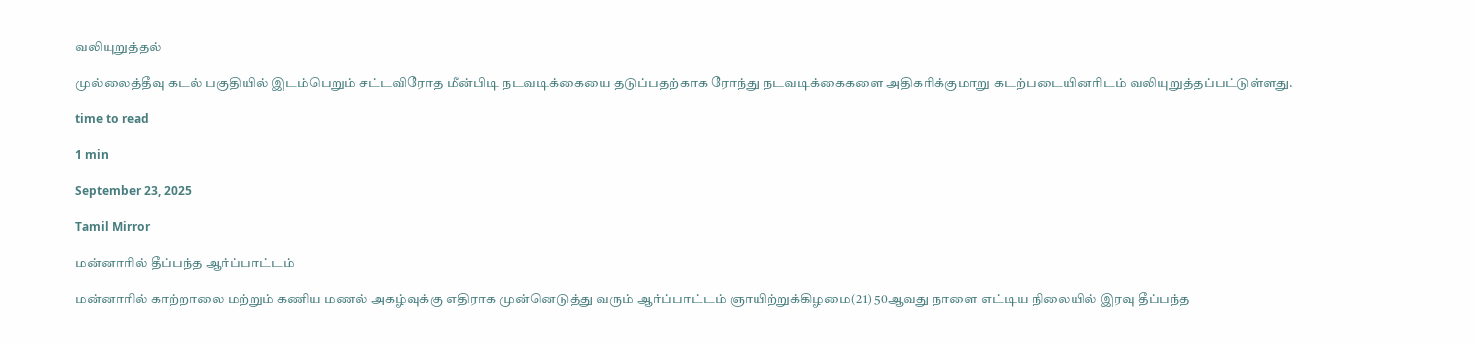வலியுறுத்தல்

முல்லைத்தீவு கடல் பகுதியில் இடம்பெறும் சட்டவிரோத மீன்பிடி நடவடிக்கையை தடுப்பதற்காக ரோந்து நடவடிக்கைகளை அதிகரிக்குமாறு கடற்படையினரிடம் வலியுறுத்தப்பட்டுள்ளது.

time to read

1 min

September 23, 2025

Tamil Mirror

மன்னாரில் தீப்பந்த ஆர்ப்பாட்டம்

மன்னாரில் காற்றாலை மற்றும் கணிய மணல் அகழ்வுக்கு எதிராக முன்னெடுத்து வரும் ஆர்ப்பாட்டம் ஞாயிற்றுக்கிழமை(21) 50ஆவது நாளை எட்டிய நிலையில் இரவு தீப்பந்த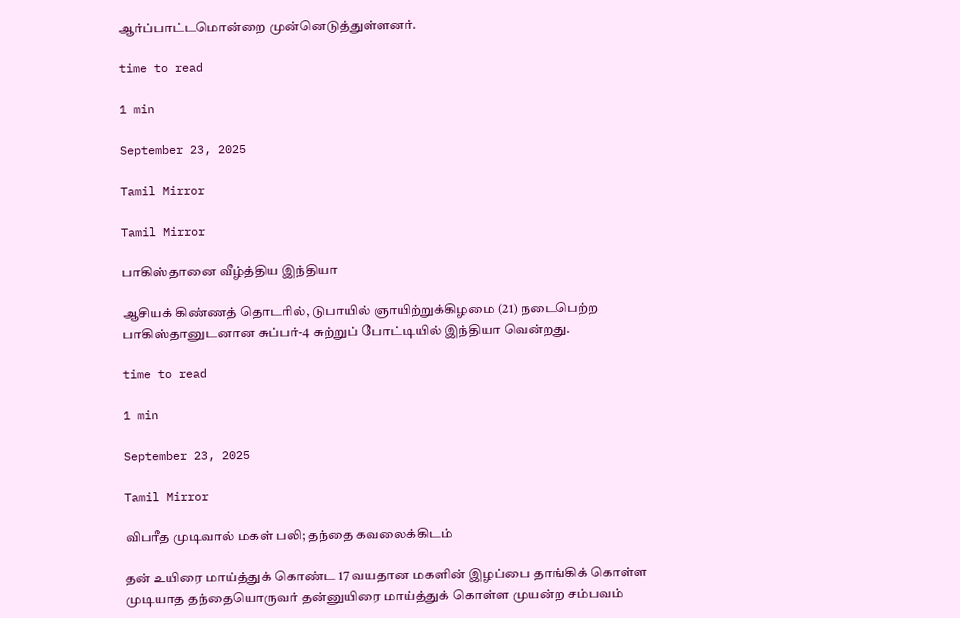ஆர்ப்பாட்டமொன்றை முன்னெடுத்துள்ளனர்.

time to read

1 min

September 23, 2025

Tamil Mirror

Tamil Mirror

பாகிஸ்தானை வீழ்த்திய இந்தியா

ஆசியக் கிண்ணத் தொடரில், டுபாயில் ஞாயிற்றுக்கிழமை (21) நடைபெற்ற பாகிஸ்தானுடனான சுப்பர்-4 சுற்றுப் போட்டியில் இந்தியா வென்றது.

time to read

1 min

September 23, 2025

Tamil Mirror

விபரீத முடிவால் மகள் பலி; தந்தை கவலைக்கிடம்

தன் உயிரை மாய்த்துக் கொண்ட 17 வயதான மகளின் இழப்பை தாங்கிக் கொள்ள முடியாத தந்தையொருவர் தன்னுயிரை மாய்த்துக் கொள்ள முயன்ற சம்பவம்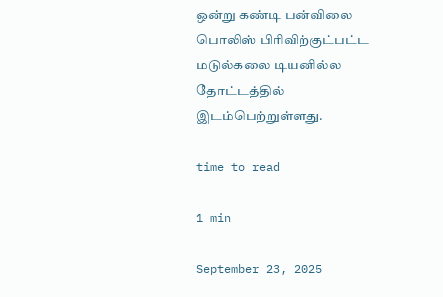ஒன்று கண்டி பன்விலை பொலிஸ் பிரிவிற்குட்பட்ட மடுல்கலை டியனில்ல தோட்டத்தில் இடம்பெற்றுள்ளது.

time to read

1 min

September 23, 2025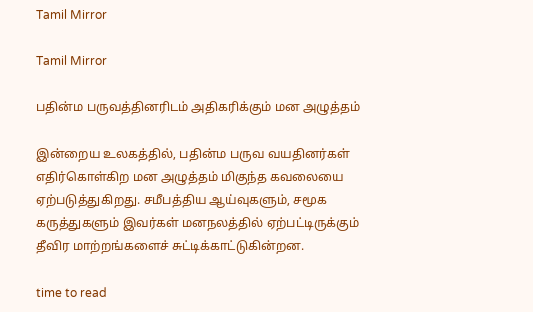Tamil Mirror

Tamil Mirror

பதின்ம பருவத்தினரிடம் அதிகரிக்கும் மன அழுத்தம்

இன்றைய உலகத்தில், பதின்ம பருவ வயதினர்கள் எதிர்கொள்கிற மன அழுத்தம் மிகுந்த கவலையை ஏற்படுத்துகிறது. சமீபத்திய ஆய்வுகளும், சமூக கருத்துகளும் இவர்கள் மனநலத்தில் ஏற்பட்டிருக்கும் தீவிர மாற்றங்களைச் சுட்டிக்காட்டுகின்றன.

time to read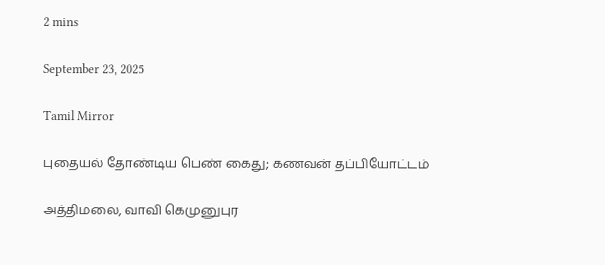2 mins

September 23, 2025

Tamil Mirror

புதையல் தோண்டிய பெண் கைது; கணவன் தப்பியோட்டம்

அத்திமலை, வாவி கெமுனுபுர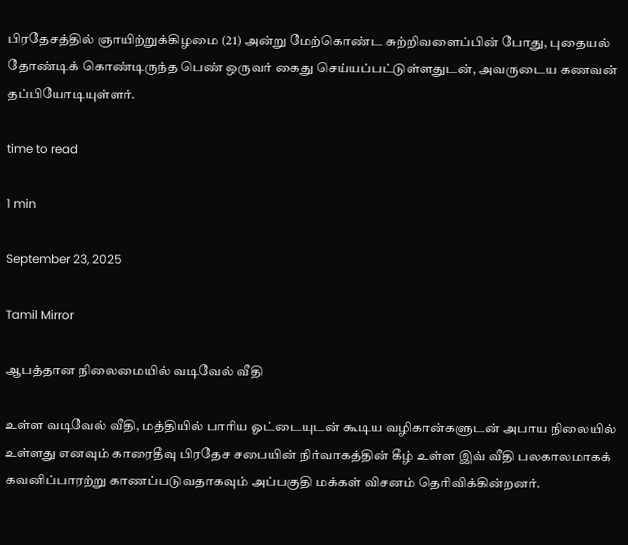பிரதேசத்தில் ஞாயிற்றுக்கிழமை (21) அன்று மேற்கொண்ட சுற்றிவளைப்பின் போது, புதையல் தோண்டிக் கொண்டிருந்த பெண் ஒருவர் கைது செய்யப்பட்டுள்ளதுடன், அவருடைய கணவன் தப்பியோடியுள்ளர்.

time to read

1 min

September 23, 2025

Tamil Mirror

ஆபத்தான நிலைமையில் வடிவேல் வீதி

உள்ள வடிவேல் வீதி, மத்தியில் பாரிய ஓட்டையுடன் கூடிய வழிகான்களுடன் அபாய நிலையில் உள்ளது எனவும் காரைதீவு பிரதேச சபையின் நிர்வாகத்தின் கீழ் உள்ள இவ் வீதி பலகாலமாகக் கவனிப்பாரற்று காணப்படுவதாகவும் அப்பகுதி மக்கள் விசனம் தெரிவிக்கின்றனர்.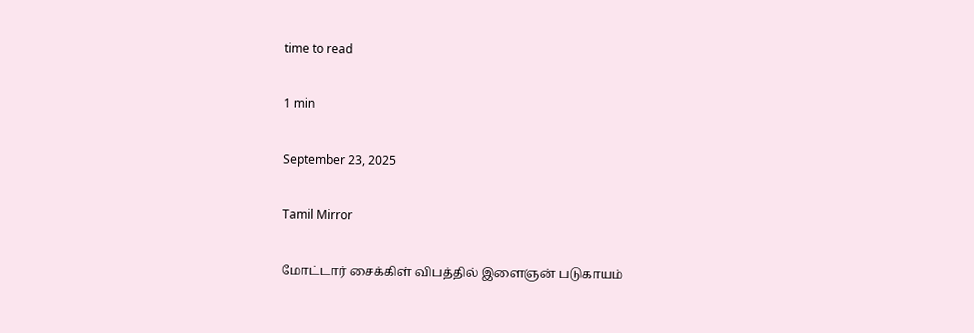time to read

1 min

September 23, 2025

Tamil Mirror

மோட்டார் சைக்கிள் விபத்தில் இளைஞன் படுகாயம்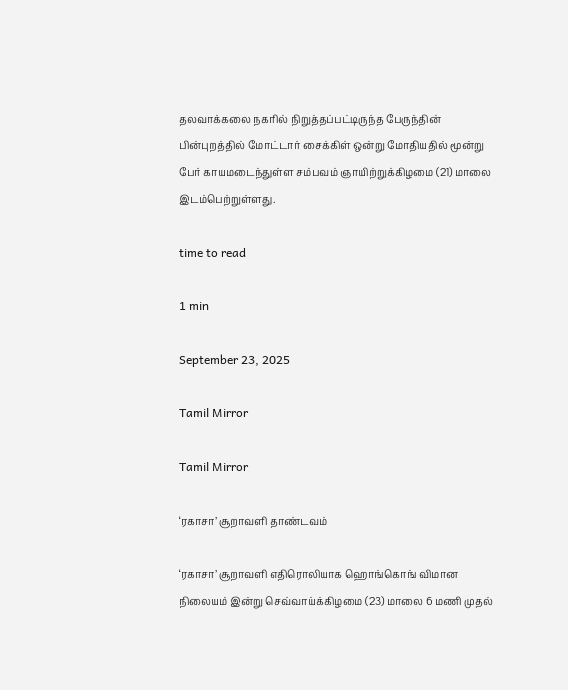தலவாக்கலை நகரில் நிறுத்தப்பட்டிருந்த பேருந்தின் பின்புறத்தில் மோட்டார் சைக்கிள் ஒன்று மோதியதில் மூன்று பேர் காயமடைந்துள்ள சம்பவம் ஞாயிற்றுக்கிழமை (21) மாலை இடம்பெற்றுள்ளது.

time to read

1 min

September 23, 2025

Tamil Mirror

Tamil Mirror

‘ரகாசா’ சூறாவளி தாண்டவம்

‘ரகாசா’ சூறாவளி எதிரொலியாக ஹொங்கொங் விமான நிலையம் இன்று செவ்வாய்க்கிழமை (23) மாலை 6 மணி முதல்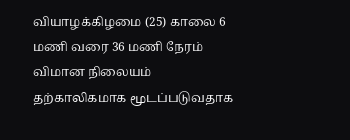வியாழக்கிழமை (25) காலை 6 மணி வரை 36 மணி நேரம் விமான நிலையம் தற்காலிகமாக மூடப்படுவதாக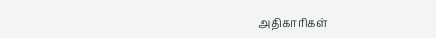அதிகாரிகள்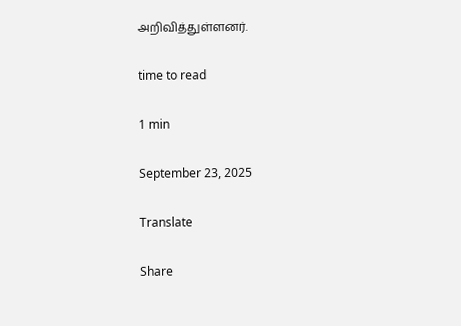அறிவித்துள்ளனர்.

time to read

1 min

September 23, 2025

Translate

Share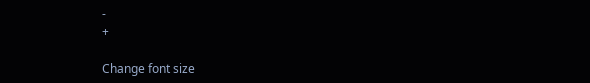-
+

Change font size